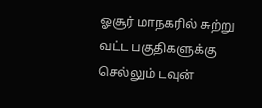ஓசூர் மாநகரில் சுற்று வட்ட பகுதிகளுக்கு செல்லும் டவுன்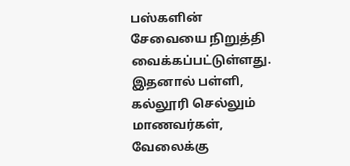பஸ்களின் சேவையை நிறுத்தி வைக்கப்பட்டுள்ளது. இதனால் பள்ளி, கல்லூரி செல்லும் மாணவர்கள், வேலைக்கு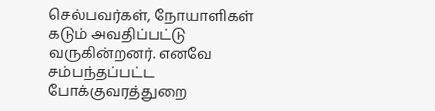செல்பவர்கள், நோயாளிகள் கடும் அவதிப்பட்டு வருகின்றனர். எனவே சம்பந்தப்பட்ட போக்குவரத்துறை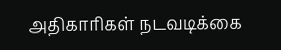அதிகாரிகள் நடவடிக்கை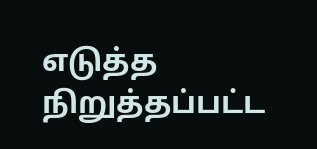எடுத்த நிறுத்தப்பட்ட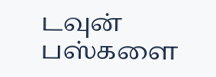டவுன் பஸ்களை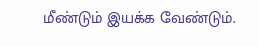மீண்டும் இயக்க வேண்டும்.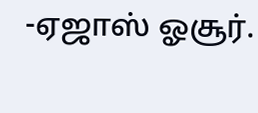-ஏஜாஸ் ஓசூர்.